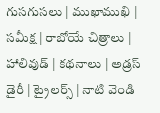గుసగుసలు | ముఖాముఖి | సమీక్ష | రాబోయే చిత్రాలు | హాలివుడ్ | కథనాలు | అడ్రస్ డైరీ | ట్రైలర్స్ | నాటి వెండి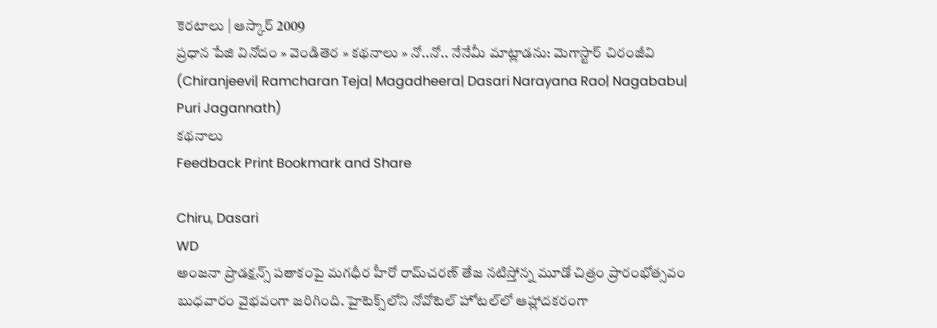కెరటాలు | ఆస్కార్ 2009
ప్రధాన పేజి వినోదం » వెండితెర » కథనాలు » నో..నో.. నేనేమీ మాట్లాడను: మెగాస్టార్ చిరంజీవి (Chiranjeevi| Ramcharan Teja| Magadheera| Dasari Narayana Rao| Nagababu| Puri Jagannath)
కథనాలు
Feedback Print Bookmark and Share

Chiru, Dasari
WD
అంజనా ప్రొడక్షన్స్ పతాకంపై మగధీర హీరో రామ్‌చరణ్ తేజ నటిస్తోన్న మూడో చిత్రం ప్రారంభోత్సవం బుధవారం వైభవంగా జరిగింది. హైటెక్స్‌లోని నోవోటెల్ హోటల్‌లో ఆహ్లాదకరంగా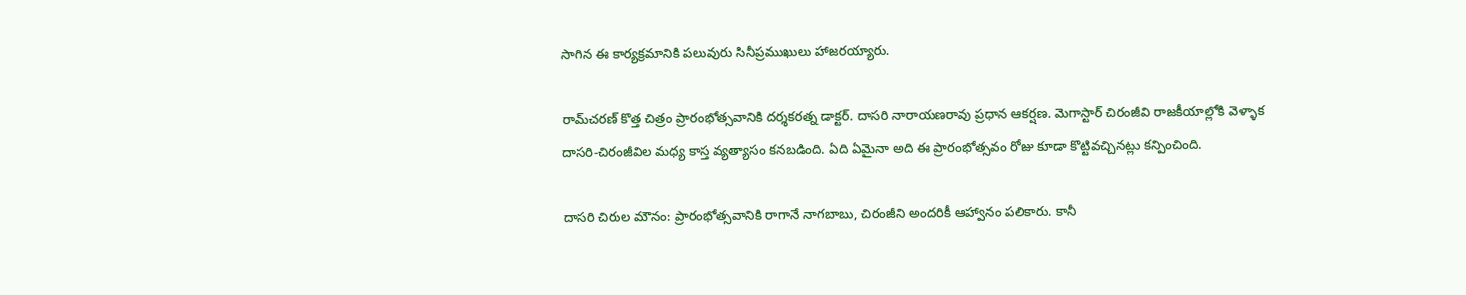సాగిన ఈ కార్యక్రమానికి పలువురు సినీప్రముఖులు హాజరయ్యారు.

రామ్‌చరణ్ కొత్త చిత్రం ప్రారంభోత్సవానికి దర్శకరత్న డాక్టర్. దాసరి నారాయణరావు ప్రధాన ఆకర్షణ. మెగాస్టార్ చిరంజీవి రాజకీయాల్లోకి వెళ్ళాక దాసరి-చిరంజీవిల మధ్య కాస్త వ్యత్యాసం కనబడింది. ఏది ఏమైనా అది ఈ ప్రారంభోత్సవం రోజు కూడా కొట్టివచ్చినట్లు కన్పించింది.

దాసరి చిరుల మౌనం: ప్రారంభోత్సవానికి రాగానే నాగబాబు, చిరంజీని అందరికీ ఆహ్వానం పలికారు. కానీ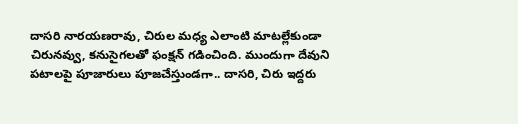దాసరి నారయణరావు, చిరుల మధ్య ఎలాంటి మాటల్లేకుండా చిరునవ్వు, కనుసైగలతో ఫంక్షన్ గడించింది. ముందుగా దేవుని పటాలపై పూజారులు పూజచేస్తుండగా.. దాసరి, చిరు ఇద్దరు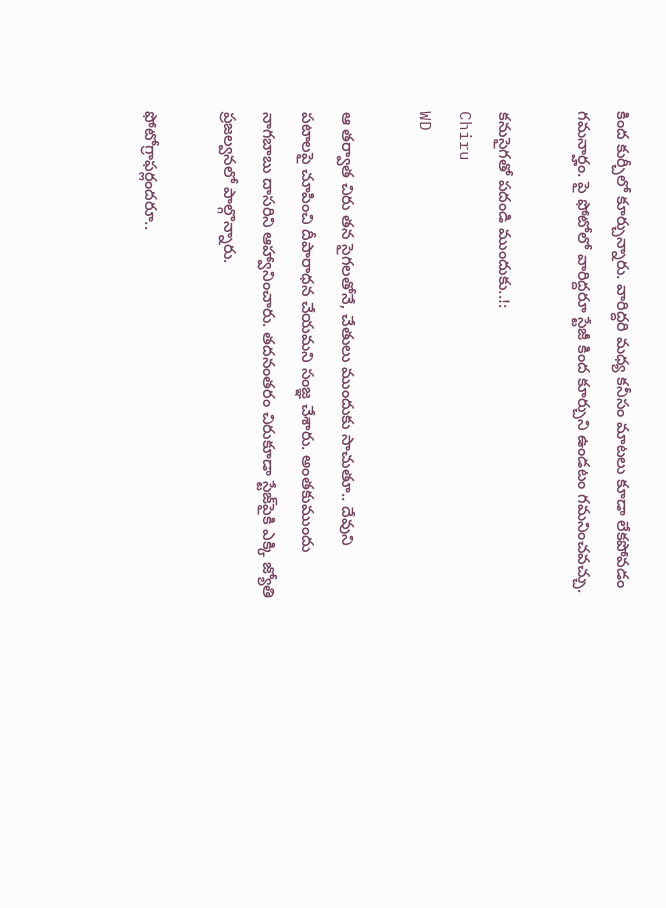కింద కుర్చీలో కూర్చున్నారు. వారిద్దరి మధ్య కనీసం మాటలు కూడా లేకపోవడం గమనార్హం. పై ఫోటోలో వారిద్దరూ స్టేజీ కింద కూర్చుని ఉండటం గమనించవచ్చు.

కనుసైగతో పదండి ముందుకు..!:
Chiru
WD

ఆ తర్వాత చిరు తన సైగలతోనే, చేతులు ముందుకు సాచుతూ.. దేవుని పటాలపై చూపించి దీపారాధన చేయమని సంజ్ఞ చేశారు. అంతకుముందు నాగబాబు దాసరిని ఆహ్వానించారు. తదనంతరం చిరుకూడా స్టేజ్‌పైకి ఎక్కి జ్యోతి ప్రజల్వనలో పాల్గొన్నారు.

ఫోటోగ్రాఫర్లందరూ..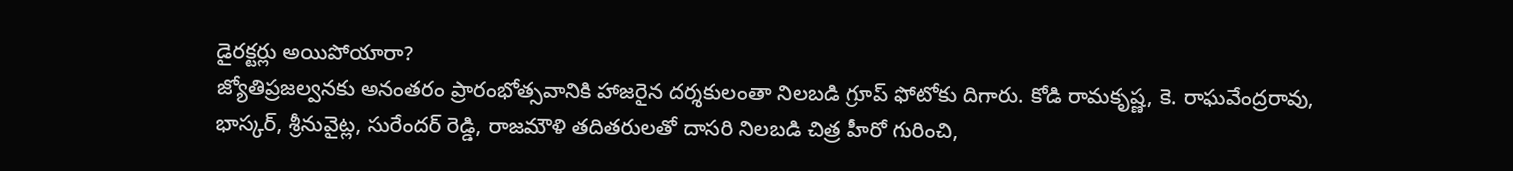డైరక్టర్లు అయిపోయారా?
జ్యోతిప్రజల్వనకు అనంతరం ప్రారంభోత్సవానికి హాజరైన దర్శకులంతా నిలబడి గ్రూప్ ఫోటోకు దిగారు. కోడి రామకృష్ణ, కె. రాఘవేంద్రరావు, భాస్కర్, శ్రీనువైట్ల, సురేందర్ రెడ్డి, రాజమౌళి తదితరులతో దాసరి నిలబడి చిత్ర హీరో గురించి,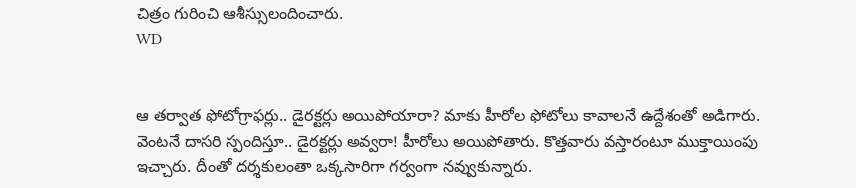చిత్రం గురించి ఆశీస్సులందించారు.
WD


ఆ తర్వాత ఫోటోగ్రాఫర్లు.. డైరక్టర్లు అయిపోయారా? మాకు హీరోల ఫోటోలు కావాలనే ఉద్దేశంతో అడిగారు. వెంటనే దాసరి స్పందిస్తూ.. డైరక్టర్లు అవ్వరా! హీరోలు అయిపోతారు. కొత్తవారు వస్తారంటూ ముక్తాయింపు ఇచ్చారు. దీంతో దర్శకులంతా ఒక్కసారిగా గర్వంగా నవ్వుకున్నారు.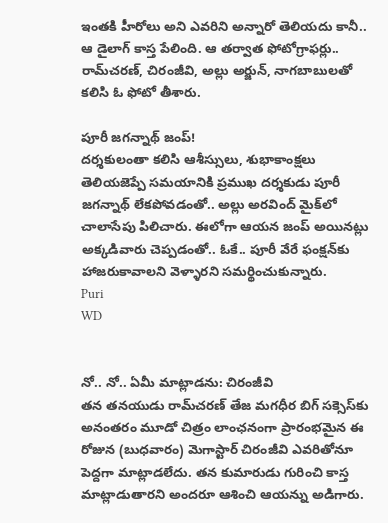ఇంతకి హీరోలు అని ఎవరిని అన్నారో తెలియదు కానీ.. ఆ డైలాగ్ కాస్త పేలింది. ఆ తర్వాత ఫోటోగ్రాఫర్లు.. రామ్‌చరణ్, చిరంజీవి, అల్లు అర్జున్, నాగబాబులతో కలిసి ఓ ఫోటో తీశారు.

పూరీ జగన్నాథ్ జంప్!
దర్శకులంతా కలిసి ఆశీస్సులు, శుభాకాంక్షలు తెలియజెప్పే సమయానికి ప్రముఖ దర్శకుడు పూరీ జగన్నాథ్ లేకపోవడంతో.. అల్లు అరవింద్ మైక్‌లో చాలాసేపు పిలిచారు. ఈలోగా ఆయన జంప్ అయినట్లు అక్కడివారు చెప్పడంతో.. ఓకే.. పూరీ వేరే ఫంక్షన్‌కు హాజరుకావాలని వెళ్ళారని సమర్థించుకున్నారు.
Puri
WD


నో.. నో.. ఏమీ మాట్లాడను: చిరంజీవి
తన తనయుడు రామ్‌చరణ్ తేజ మగధీర బిగ్ సక్సెస్‌కు అనంతరం మూడో చిత్రం లాంఛనంగా ప్రారంభమైన ఈ రోజున (బుధవారం) మెగాస్టార్ చిరంజీవి ఎవరితోనూ పెద్దగా మాట్లాడలేదు. తన కుమారుడు గురించి కాస్త మాట్లాడుతారని అందరూ ఆశించి ఆయన్ను అడిగారు.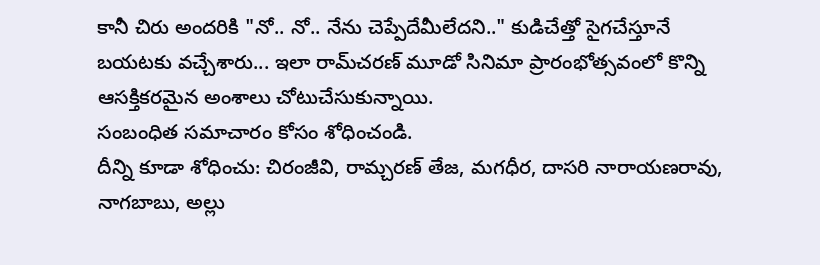కానీ చిరు అందరికి "నో.. నో.. నేను చెప్పేదేమీలేదని.." కుడిచేత్తో సైగచేస్తూనే బయటకు వచ్చేశారు... ఇలా రామ్‌చరణ్ మూడో సినిమా ప్రారంభోత్సవంలో కొన్ని ఆసక్తికరమైన అంశాలు చోటుచేసుకున్నాయి.
సంబంధిత సమాచారం కోసం శోధించండి.
దీన్ని కూడా శోధించు: చిరంజీవి, రామ్చరణ్ తేజ, మగధీర, దాసరి నారాయణరావు, నాగబాబు, అల్లు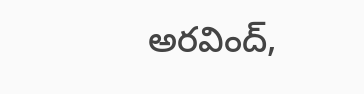అరవింద్,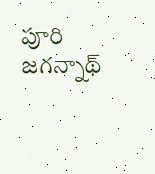పూరి జగన్నాథ్